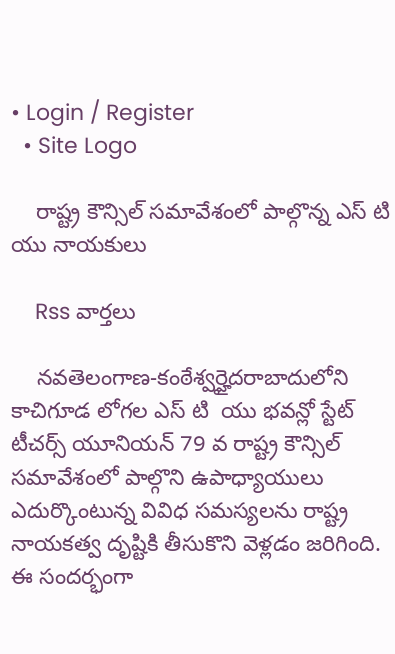• Login / Register
  • Site Logo

    రాష్ట్ర కౌన్సిల్ సమావేశంలో పాల్గొన్న ఎస్ టి యు నాయకులు

    Rss వార్తలు

    నవతెలంగాణ-కంఠేశ్వర్హైదరాబాదులోని కాచిగూడ లోగల ఎస్ టి  యు భవన్లో స్టేట్ టీచర్స్ యూనియన్ 79 వ రాష్ట్ర కౌన్సిల్ సమావేశంలో పాల్గొని ఉపాధ్యాయులు ఎదుర్కొంటున్న వివిధ సమస్యలను రాష్ట్ర నాయకత్వ దృష్టికి తీసుకొని వెళ్లడం జరిగింది. ఈ సందర్భంగా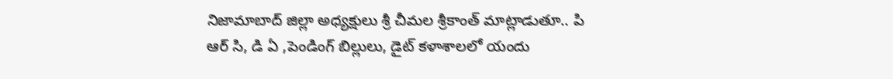నిజామాబాద్ జిల్లా అధ్యక్షులు శ్రీ చీమల శ్రీకాంత్ మాట్లాడుతూ.. పి ఆర్ సి, డి ఏ ,పెండింగ్ బిల్లులు, డైట్ కళాశాలలో యందు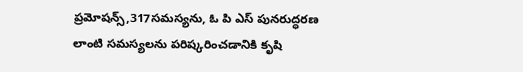ప్రమోషన్స్,317సమస్యను, ఓ పి ఎస్ పునరుద్ధరణ  లాంటి సమస్యలను పరిష్కరించడానికి కృషి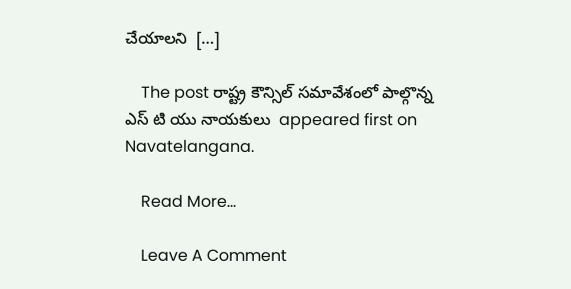చేయాలని  […]

    The post రాష్ట్ర కౌన్సిల్ సమావేశంలో పాల్గొన్న ఎస్ టి యు నాయకులు  appeared first on Navatelangana.

    Read More...

    Leave A Comment